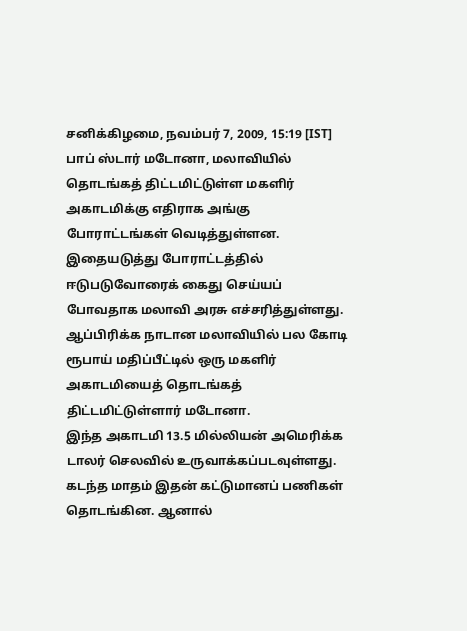சனிக்கிழமை, நவம்பர் 7, 2009, 15:19 [IST]
பாப் ஸ்டார் மடோனா, மலாவியில் தொடங்கத் திட்டமிட்டுள்ள மகளிர் அகாடமிக்கு எதிராக அங்கு போராட்டங்கள் வெடித்துள்ளன. இதையடுத்து போராட்டத்தில் ஈடுபடுவோரைக் கைது செய்யப் போவதாக மலாவி அரசு எச்சரித்துள்ளது.
ஆப்பிரிக்க நாடான மலாவியில் பல கோடி ரூபாய் மதிப்பீட்டில் ஒரு மகளிர் அகாடமியைத் தொடங்கத் திட்டமிட்டுள்ளார் மடோனா.
இந்த அகாடமி 13.5 மில்லியன் அமெரிக்க டாலர் செலவில் உருவாக்கப்படவுள்ளது. கடந்த மாதம் இதன் கட்டுமானப் பணிகள் தொடங்கின. ஆனால்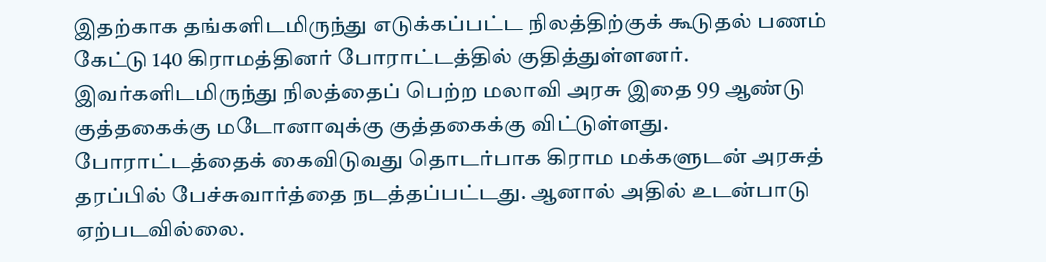இதற்காக தங்களிடமிருந்து எடுக்கப்பட்ட நிலத்திற்குக் கூடுதல் பணம் கேட்டு 140 கிராமத்தினர் போராட்டத்தில் குதித்துள்ளனர்.
இவர்களிடமிருந்து நிலத்தைப் பெற்ற மலாவி அரசு இதை 99 ஆண்டு குத்தகைக்கு மடோனாவுக்கு குத்தகைக்கு விட்டுள்ளது.
போராட்டத்தைக் கைவிடுவது தொடர்பாக கிராம மக்களுடன் அரசுத் தரப்பில் பேச்சுவார்த்தை நடத்தப்பட்டது. ஆனால் அதில் உடன்பாடு ஏற்படவில்லை.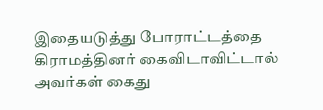இதையடுத்து போராட்டத்தை கிராமத்தினர் கைவிடாவிட்டால் அவர்கள் கைது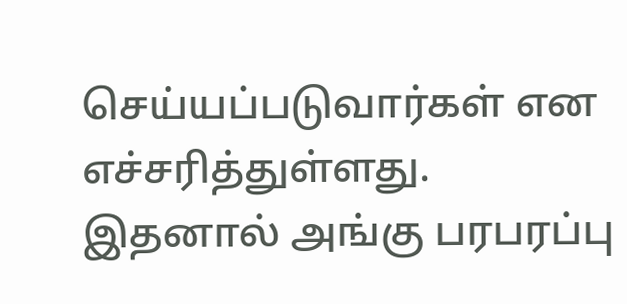செய்யப்படுவார்கள் என எச்சரித்துள்ளது.
இதனால் அங்கு பரபரப்பு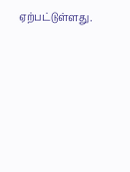ஏற்பட்டுள்ளது.